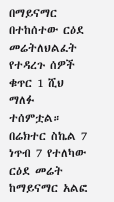በማይናማር በተከሰተው ርዕደ መሬትለህልፈት የተዳረጉ ሰዎች ቁጥር 1 ሺህ ማለፉ ተሰምቷል።
በሬክተር ስኬል 7 ነጥብ 7 የተለካው ርዕደ መሬት ከማይናማር አልፎ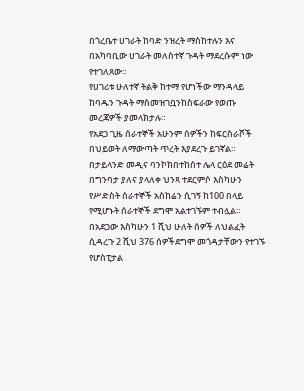በጎረቤተ ሀገራት ከባድ ንዝረት ማስከተሉን እና በአካባቢው ሀገራት መለስተኛ ጉዳት ማደረሱም ነው የተገለጸው።
የሀገሪቱ ሁለተኛ ትልቅ ከተማ የሆነችው ማንዳላይ ከባዱን ጉዳት ማስመዝገቧንከስፍራው የወጡ መረጃዎች ያመላክታሉ።
የአደጋ ጊዜ ሰራተኞች አሁንም ሰዎችን ከፍርስራሾች በህይወት ለማውጣት ጥረት እያደረጉ ይገኛል።
በታይላንድ መዲና ባንኮክበተከሰተ ሌላ ርዕደ መሬት በግንባታ ያለና ያላለቀ ህንጻ ተደርምሶ እስካሁን የሥድስት ሰራተኞች አስከሬን ሲገኝ ከ100 በላይ የሚሆኑት ሰራተኞች ደግሞ አልተገኙም ተብሏል።
በአደጋው እስካሁን 1 ሺህ ሁለት ሰዎች ለህልፈት ሲዳረጉ 2 ሺህ 376 ሰዎችደግሞ መጎዳታቸውን የተገኙ የሆስፒታል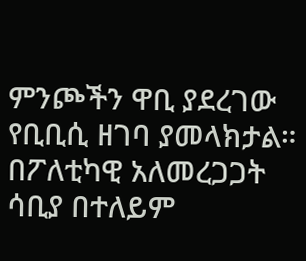ምንጮችን ዋቢ ያደረገው የቢቢሲ ዘገባ ያመላክታል።
በፖለቲካዊ አለመረጋጋት ሳቢያ በተለይም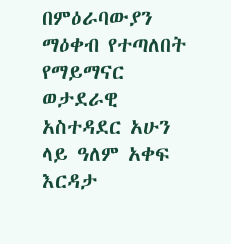በምዕራባውያን ማዕቀብ የተጣለበት የማይማናር ወታደራዊ አስተዳደር አሁን ላይ ዓለም አቀፍ እርዳታ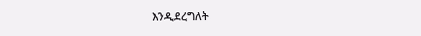እንዲደረግለት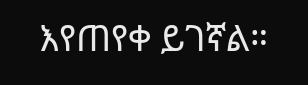እየጠየቀ ይገኛል።